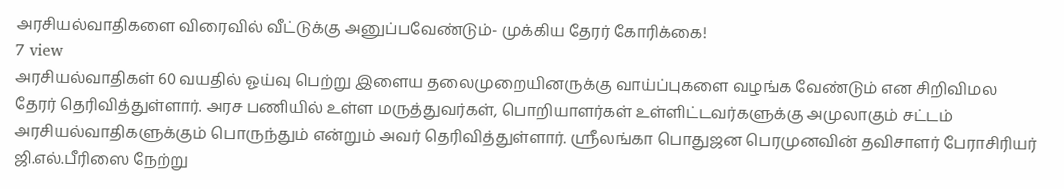அரசியல்வாதிகளை விரைவில் வீட்டுக்கு அனுப்பவேண்டும்- முக்கிய தேரர் கோரிக்கை!
7 view
அரசியல்வாதிகள் 60 வயதில் ஓய்வு பெற்று இளைய தலைமுறையினருக்கு வாய்ப்புகளை வழங்க வேண்டும் என சிறிவிமல தேரர் தெரிவித்துள்ளார். அரச பணியில் உள்ள மருத்துவர்கள், பொறியாளர்கள் உள்ளிட்டவர்களுக்கு அமுலாகும் சட்டம் அரசியல்வாதிகளுக்கும் பொருந்தும் என்றும் அவர் தெரிவித்துள்ளார். ஸ்ரீலங்கா பொதுஜன பெரமுனவின் தவிசாளர் பேராசிரியர் ஜி.எல்.பீரிஸை நேற்று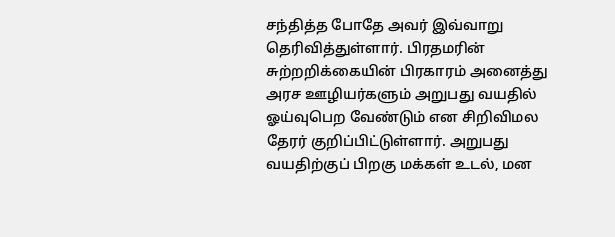சந்தித்த போதே அவர் இவ்வாறு தெரிவித்துள்ளார். பிரதமரின் சுற்றறிக்கையின் பிரகாரம் அனைத்து அரச ஊழியர்களும் அறுபது வயதில் ஓய்வுபெற வேண்டும் என சிறிவிமல தேரர் குறிப்பிட்டுள்ளார். அறுபது வயதிற்குப் பிறகு மக்கள் உடல், மன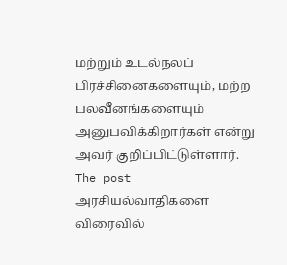மற்றும் உடல்நலப் பிரச்சினைகளையும், மற்ற பலவீனங்களையும் அனுபவிக்கிறார்கள் என்று அவர் குறிப்பிட்டுள்ளார்.
The post அரசியல்வாதிகளை விரைவில்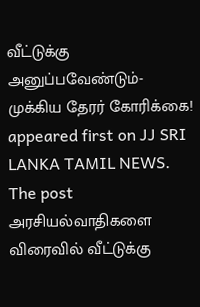வீட்டுக்கு அனுப்பவேண்டும்- முக்கிய தேரர் கோரிக்கை! appeared first on JJ SRI LANKA TAMIL NEWS.
The post அரசியல்வாதிகளை விரைவில் வீட்டுக்கு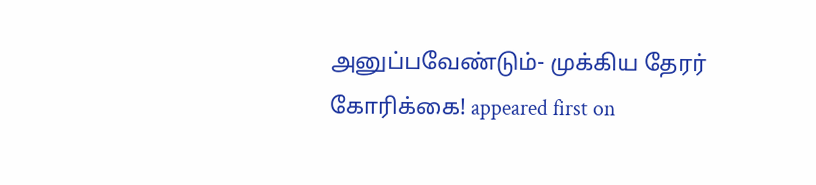அனுப்பவேண்டும்- முக்கிய தேரர் கோரிக்கை! appeared first on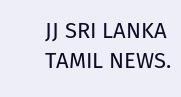JJ SRI LANKA TAMIL NEWS.